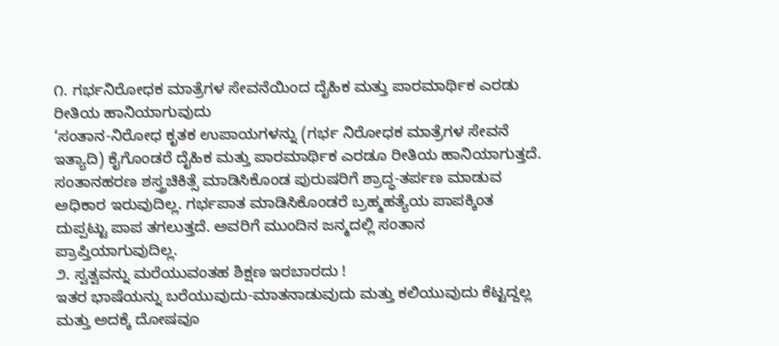೧. ಗರ್ಭನಿರೋಧಕ ಮಾತ್ರೆಗಳ ಸೇವನೆಯಿಂದ ದೈಹಿಕ ಮತ್ತು ಪಾರಮಾರ್ಥಿಕ ಎರಡು ರೀತಿಯ ಹಾನಿಯಾಗುವುದು
‘ಸಂತಾನ-ನಿರೋಧ ಕೃತಕ ಉಪಾಯಗಳನ್ನು (ಗರ್ಭ ನಿರೋಧಕ ಮಾತ್ರೆಗಳ ಸೇವನೆ ಇತ್ಯಾದಿ) ಕೈಗೊಂಡರೆ ದೈಹಿಕ ಮತ್ತು ಪಾರಮಾರ್ಥಿಕ ಎರಡೂ ರೀತಿಯ ಹಾನಿಯಾಗುತ್ತದೆ. ಸಂತಾನಹರಣ ಶಸ್ತ್ರಚಿಕಿತ್ಸೆ ಮಾಡಿಸಿಕೊಂಡ ಪುರುಷರಿಗೆ ಶ್ರಾದ್ಧ-ತರ್ಪಣ ಮಾಡುವ ಅಧಿಕಾರ ಇರುವುದಿಲ್ಲ. ಗರ್ಭಪಾತ ಮಾಡಿಸಿಕೊಂಡರೆ ಬ್ರಹ್ಮಹತ್ಯೆಯ ಪಾಪಕ್ಕಿಂತ ದುಪ್ಪಟ್ಟು ಪಾಪ ತಗಲುತ್ತದೆ. ಅವರಿಗೆ ಮುಂದಿನ ಜನ್ಮದಲ್ಲಿ ಸಂತಾನ ಪ್ರಾಪ್ತಿಯಾಗುವುದಿಲ್ಲ.
೨. ಸ್ವತ್ವವನ್ನು ಮರೆಯುವಂತಹ ಶಿಕ್ಷಣ ಇರಬಾರದು !
ಇತರ ಭಾಷೆಯನ್ನು ಬರೆಯುವುದು-ಮಾತನಾಡುವುದು ಮತ್ತು ಕಲಿಯುವುದು ಕೆಟ್ಟದ್ದಲ್ಲ ಮತ್ತು ಅದಕ್ಕೆ ದೋಷವೂ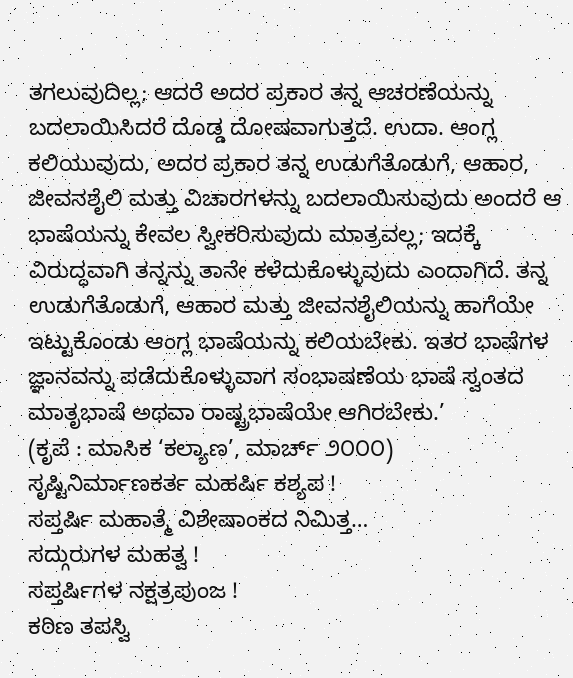ತಗಲುವುದಿಲ್ಲ; ಆದರೆ ಅದರ ಪ್ರಕಾರ ತನ್ನ ಆಚರಣೆಯನ್ನು ಬದಲಾಯಿಸಿದರೆ ದೊಡ್ಡ ದೋಷವಾಗುತ್ತದೆ. ಉದಾ. ಆಂಗ್ಲ ಕಲಿಯುವುದು, ಅದರ ಪ್ರಕಾರ ತನ್ನ ಉಡುಗೆತೊಡುಗೆ, ಆಹಾರ, ಜೀವನಶೈಲಿ ಮತ್ತು ವಿಚಾರಗಳನ್ನು ಬದಲಾಯಿಸುವುದು ಅಂದರೆ ಆ ಭಾಷೆಯನ್ನು ಕೇವಲ ಸ್ವೀಕರಿಸುವುದು ಮಾತ್ರವಲ್ಲ; ಇದಕ್ಕೆ ವಿರುದ್ಧವಾಗಿ ತನ್ನನ್ನು ತಾನೇ ಕಳೆದುಕೊಳ್ಳುವುದು ಎಂದಾಗಿದೆ. ತನ್ನ ಉಡುಗೆತೊಡುಗೆ, ಆಹಾರ ಮತ್ತು ಜೀವನಶೈಲಿಯನ್ನು ಹಾಗೆಯೇ ಇಟ್ಟುಕೊಂಡು ಆಂಗ್ಲ ಭಾಷೆಯನ್ನು ಕಲಿಯಬೇಕು. ಇತರ ಭಾಷೆಗಳ ಜ್ಞಾನವನ್ನು ಪಡೆದುಕೊಳ್ಳುವಾಗ ಸಂಭಾಷಣೆಯ ಭಾಷೆ ಸ್ವಂತದ ಮಾತೃಭಾಷೆ ಅಥವಾ ರಾಷ್ಟ್ರಭಾಷೆಯೇ ಆಗಿರಬೇಕು.’
(ಕೃಪೆ : ಮಾಸಿಕ ‘ಕಲ್ಯಾಣ’, ಮಾರ್ಚ್ ೨೦೦೦)
ಸೃಷ್ಟಿನಿರ್ಮಾಣಕರ್ತ ಮಹರ್ಷಿ ಕಶ್ಯಪ !
ಸಪ್ತರ್ಷಿ ಮಹಾತ್ಮೆ ವಿಶೇಷಾಂಕದ ನಿಮಿತ್ತ…
ಸದ್ಗುರುಗಳ ಮಹತ್ವ !
ಸಪ್ತರ್ಷಿಗಳ ನಕ್ಷತ್ರಪುಂಜ !
ಕಠಿಣ ತಪಸ್ವಿ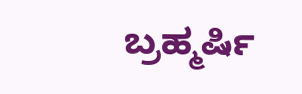ಬ್ರಹ್ಮರ್ಷಿ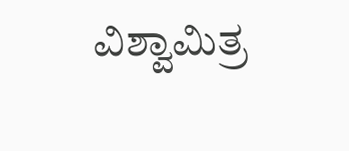ವಿಶ್ವಾಮಿತ್ರ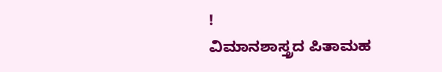!
ವಿಮಾನಶಾಸ್ತ್ರದ ಪಿತಾಮಹ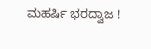ಮಹರ್ಷಿ ಭರದ್ವಾಜ !